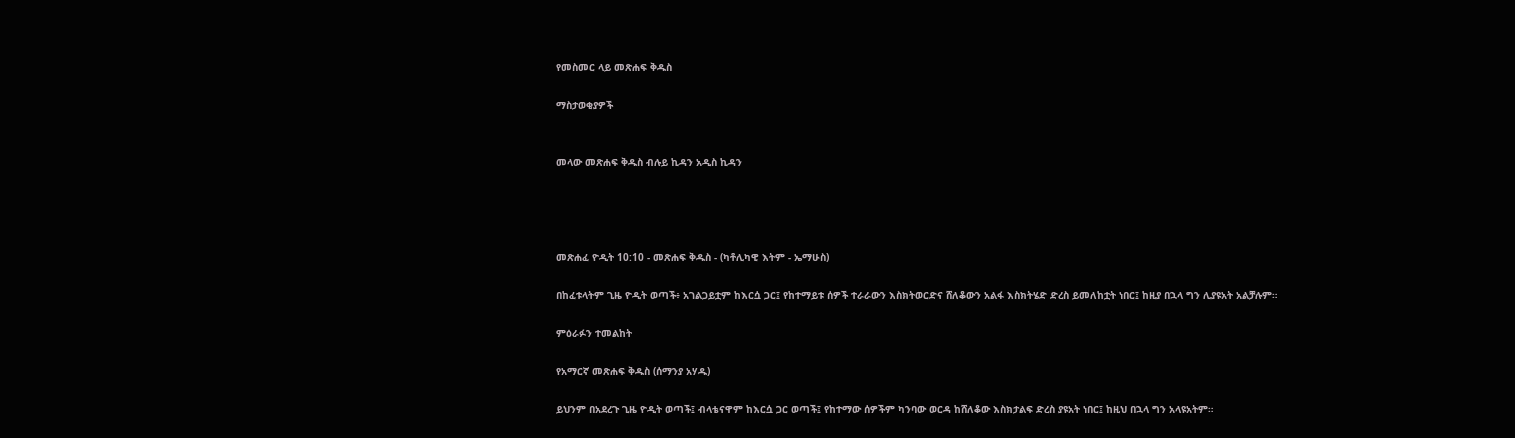የመስመር ላይ መጽሐፍ ቅዱስ

ማስታወቂያዎች


መላው መጽሐፍ ቅዱስ ብሉይ ኪዳን አዲስ ኪዳን




መጽሐፈ ዮዲት 10:10 - መጽሐፍ ቅዱስ - (ካቶሊካዊ እትም - ኤማሁስ)

በከፈቱላትም ጊዜ ዮዲት ወጣች፥ አገልጋይቷም ከእርሷ ጋር፤ የከተማይቱ ሰዎች ተራራውን እስክትወርድና ሸለቆውን አልፋ እስክትሄድ ድረስ ይመለከቷት ነበር፤ ከዚያ በኋላ ግን ሊያዩአት አልቻሉም።

ምዕራፉን ተመልከት

የአማርኛ መጽሐፍ ቅዱስ (ሰማንያ አሃዱ)

ይህንም በአደረጉ ጊዜ ዮዲት ወጣች፤ ብላቴናዋም ከእርሷ ጋር ወጣች፤ የከተማው ሰዎችም ካንባው ወርዳ ከሸለቆው እስክታልፍ ድረስ ያዩአት ነበር፤ ከዚህ በኋላ ግን አላዩአትም።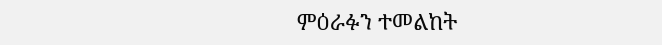ምዕራፉን ተመልከት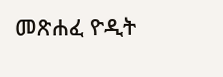መጽሐፈ ዮዲት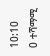10:10
0 ተሻማሚ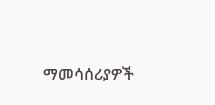ማመሳሰሪያዎች